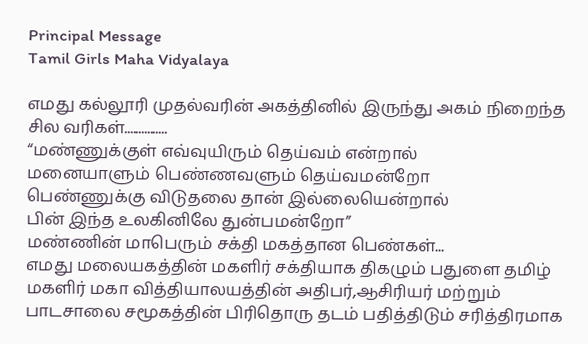Principal Message
Tamil Girls Maha Vidyalaya

எமது கல்லூரி முதல்வரின் அகத்தினில் இருந்து அகம் நிறைந்த சில வரிகள்...............
“மண்ணுக்குள் எவ்வுயிரும் தெய்வம் என்றால்
மனையாளும் பெண்ணவளும் தெய்வமன்றோ
பெண்ணுக்கு விடுதலை தான் இல்லையென்றால்
பின் இந்த உலகினிலே துன்பமன்றோ”
மண்ணின் மாபெரும் சக்தி மகத்தான பெண்கள்...
எமது மலையகத்தின் மகளிர் சக்தியாக திகழும் பதுளை தமிழ் மகளிர் மகா வித்தியாலயத்தின் அதிபர்,ஆசிரியர் மற்றும் பாடசாலை சமூகத்தின் பிரிதொரு தடம் பதித்திடும் சரித்திரமாக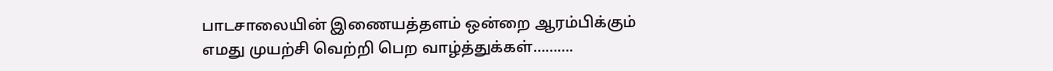பாடசாலையின் இணையத்தளம் ஒன்றை ஆரம்பிக்கும் எமது முயற்சி வெற்றி பெற வாழ்த்துக்கள்……….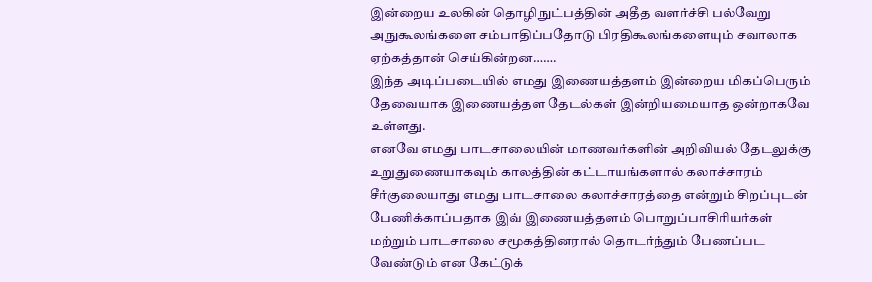இன்றைய உலகின் தொழிநுட்பத்தின் அதீத வளர்ச்சி பல்வேறு அநுகூலங்களை சம்பாதிப்பதோடு பிரதிகூலங்களையும் சவாலாக ஏற்கத்தான் செய்கின்றன…….
இந்த அடிப்படையில் எமது இணையத்தளம் இன்றைய மிகப்பெரும் தேவையாக இணையத்தள தேடல்கள் இன்றியமையாத ஒன்றாகவே உள்ளது.
எனவே எமது பாடசாலையின் மாணவர்களின் அறிவியல் தேடலுக்கு உறுதுணையாகவும் காலத்தின் கட்டாயங்களால் கலாச்சாரம் சீர்குலையாது எமது பாடசாலை கலாச்சாரத்தை என்றும் சிறப்புடன் பேணிக்காப்பதாக இவ் இணையத்தளம் பொறுப்பாசிரியர்கள் மற்றும் பாடசாலை சமூகத்தினரால் தொடர்ந்தும் பேணப்பட வேண்டும் என கேட்டுக்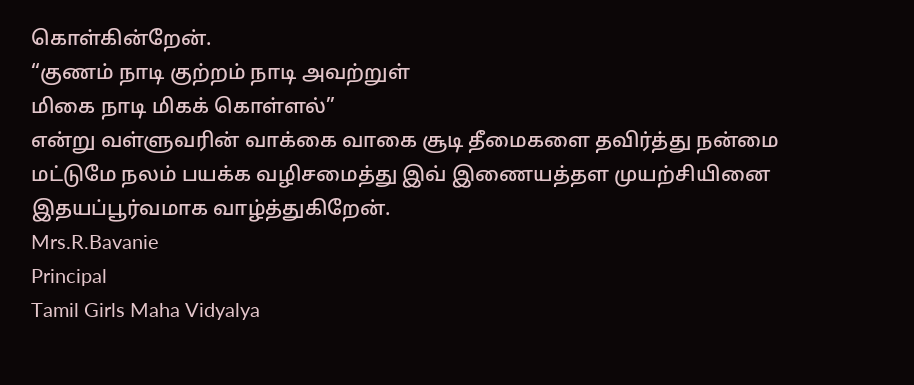கொள்கின்றேன்.
“குணம் நாடி குற்றம் நாடி அவற்றுள்
மிகை நாடி மிகக் கொள்ளல்”
என்று வள்ளுவரின் வாக்கை வாகை சூடி தீமைகளை தவிர்த்து நன்மை மட்டுமே நலம் பயக்க வழிசமைத்து இவ் இணையத்தள முயற்சியினை இதயப்பூர்வமாக வாழ்த்துகிறேன்.
Mrs.R.Bavanie
Principal
Tamil Girls Maha Vidyalya